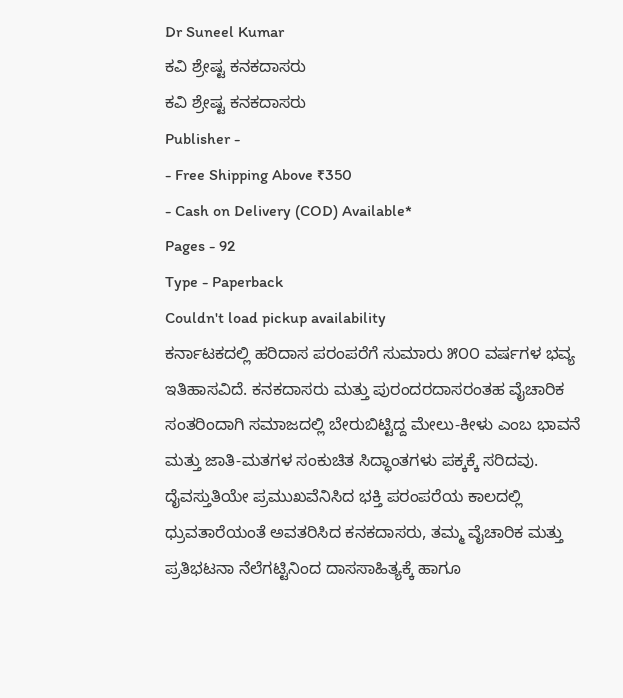Dr Suneel Kumar
ಕವಿ ಶ್ರೇಷ್ಟ ಕನಕದಾಸರು
ಕವಿ ಶ್ರೇಷ್ಟ ಕನಕದಾಸರು
Publisher -
- Free Shipping Above ₹350
- Cash on Delivery (COD) Available*
Pages - 92
Type - Paperback
Couldn't load pickup availability
ಕರ್ನಾಟಕದಲ್ಲಿ ಹರಿದಾಸ ಪರಂಪರೆಗೆ ಸುಮಾರು ೫೦೦ ವರ್ಷಗಳ ಭವ್ಯ ಇತಿಹಾಸವಿದೆ. ಕನಕದಾಸರು ಮತ್ತು ಪುರಂದರದಾಸರಂತಹ ವೈಚಾರಿಕ ಸಂತರಿಂದಾಗಿ ಸಮಾಜದಲ್ಲಿ ಬೇರುಬಿಟ್ಟಿದ್ದ ಮೇಲು-ಕೀಳು ಎಂಬ ಭಾವನೆ ಮತ್ತು ಜಾತಿ-ಮತಗಳ ಸಂಕುಚಿತ ಸಿದ್ಧಾಂತಗಳು ಪಕ್ಕಕ್ಕೆ ಸರಿದವು. ದೈವಸ್ತುತಿಯೇ ಪ್ರಮುಖವೆನಿಸಿದ ಭಕ್ತಿ ಪರಂಪರೆಯ ಕಾಲದಲ್ಲಿ ಧ್ರುವತಾರೆಯಂತೆ ಅವತರಿಸಿದ ಕನಕದಾಸರು, ತಮ್ಮ ವೈಚಾರಿಕ ಮತ್ತು ಪ್ರತಿಭಟನಾ ನೆಲೆಗಟ್ಟಿನಿಂದ ದಾಸಸಾಹಿತ್ಯಕ್ಕೆ ಹಾಗೂ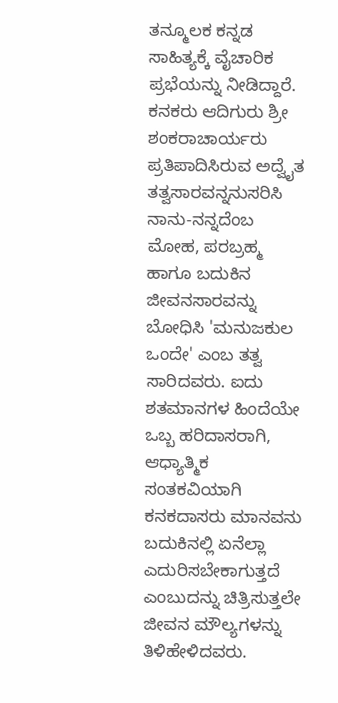ತನ್ಮೂಲಕ ಕನ್ನಡ ಸಾಹಿತ್ಯಕ್ಕೆ ವೈಚಾರಿಕ ಪ್ರಭೆಯನ್ನು ನೀಡಿದ್ದಾರೆ.
ಕನಕರು ಆದಿಗುರು ಶ್ರೀ ಶಂಕರಾಚಾರ್ಯರು ಪ್ರತಿಪಾದಿಸಿರುವ ಅದ್ವೈತ ತತ್ವಸಾರವನ್ನನುಸರಿಸಿ ನಾನು-ನನ್ನದೆಂಬ ಮೋಹ, ಪರಬ್ರಹ್ಮ ಹಾಗೂ ಬದುಕಿನ ಜೀವನಸಾರವನ್ನು ಬೋಧಿಸಿ 'ಮನುಜಕುಲ ಒಂದೇ' ಎಂಬ ತತ್ವ ಸಾರಿದವರು. ಐದು ಶತಮಾನಗಳ ಹಿಂದೆಯೇ ಒಬ್ಬ ಹರಿದಾಸರಾಗಿ, ಆಧ್ಯಾತ್ಮಿಕ ಸಂತಕವಿಯಾಗಿ ಕನಕದಾಸರು ಮಾನವನು ಬದುಕಿನಲ್ಲಿ ಏನೆಲ್ಲಾ ಎದುರಿಸಬೇಕಾಗುತ್ತದೆ ಎಂಬುದನ್ನು ಚಿತ್ರಿಸುತ್ತಲೇ ಜೀವನ ಮೌಲ್ಯಗಳನ್ನು ತಿಳಿಹೇಳಿದವರು.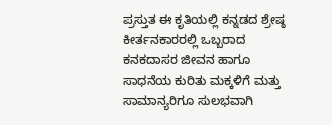ಪ್ರಸ್ತುತ ಈ ಕೃತಿಯಲ್ಲಿ ಕನ್ನಡದ ಶ್ರೇಷ್ಠ ಕೀರ್ತನಕಾರರಲ್ಲಿ ಒಬ್ಬರಾದ ಕನಕದಾಸರ ಜೀವನ ಹಾಗೂ ಸಾಧನೆಯ ಕುರಿತು ಮಕ್ಕಳಿಗೆ ಮತ್ತು ಸಾಮಾನ್ಯರಿಗೂ ಸುಲಭವಾಗಿ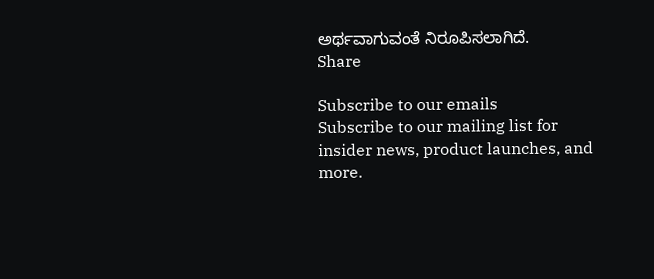ಅರ್ಥವಾಗುವಂತೆ ನಿರೂಪಿಸಲಾಗಿದೆ.
Share

Subscribe to our emails
Subscribe to our mailing list for insider news, product launches, and more.